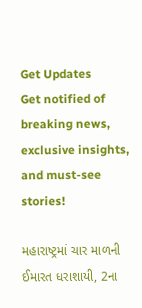Get Updates
Get notified of breaking news, exclusive insights, and must-see stories!

મહારાષ્ટ્રમાં ચાર માળની ઈમારત ધરાશાયી, 2ના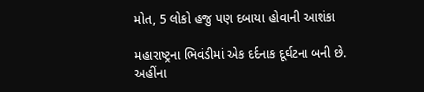મોત, 5 લોકો હજુ પણ દબાયા હોવાની આશંકા

મહારાષ્ટ્રના ભિવંડીમાં એક દર્દનાક દૂર્ઘટના બની છે. અહીંના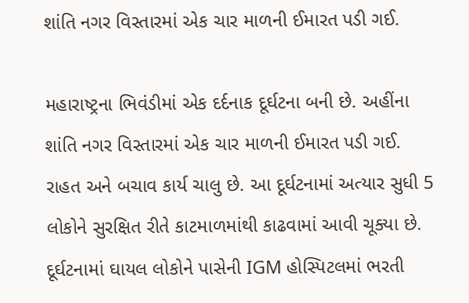શાંતિ નગર વિસ્તારમાં એક ચાર માળની ઈમારત પડી ગઈ.

મહારાષ્ટ્રના ભિવંડીમાં એક દર્દનાક દૂર્ઘટના બની છે. અહીંના શાંતિ નગર વિસ્તારમાં એક ચાર માળની ઈમારત પડી ગઈ. રાહત અને બચાવ કાર્ય ચાલુ છે. આ દૂર્ઘટનામાં અત્યાર સુધી 5 લોકોને સુરક્ષિત રીતે કાટમાળમાંથી કાઢવામાં આવી ચૂક્યા છે. દૂર્ઘટનામાં ઘાયલ લોકોને પાસેની IGM હોસ્પિટલમાં ભરતી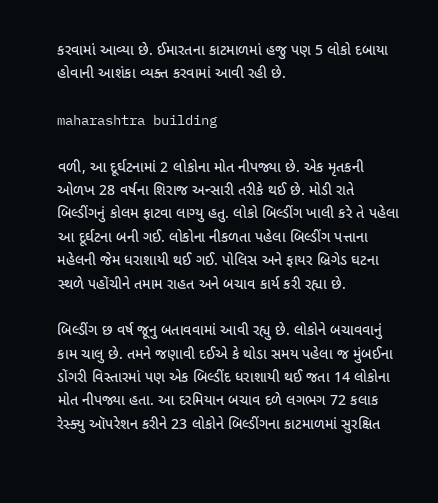કરવામાં આવ્યા છે. ઈમારતના કાટમાળમાં હજુ પણ 5 લોકો દબાયા હોવાની આશંકા વ્યક્ત કરવામાં આવી રહી છે.

maharashtra building

વળી, આ દૂર્ઘટનામાં 2 લોકોના મોત નીપજ્યા છે. એક મૃતકની ઓળખ 28 વર્ષના શિરાજ અન્સારી તરીકે થઈ છે. મોડી રાતે બિલ્ડીંગનું કોલમ ફાટવા લાગ્યુ હતુ. લોકો બિલ્ડીંગ ખાલી કરે તે પહેલા આ દૂર્ઘટના બની ગઈ. લોકોના નીકળતા પહેલા બિલ્ડીંગ પત્તાના મહેલની જેમ ધરાશાયી થઈ ગઈ. પોલિસ અને ફાયર બ્રિગેડ ઘટના સ્થળે પહોંચીને તમામ રાહત અને બચાવ કાર્ય કરી રહ્યા છે.

બિલ્ડીંગ છ વર્ષ જૂનુ બતાવવામાં આવી રહ્યુ છે. લોકોને બચાવવાનું કામ ચાલુ છે. તમને જણાવી દઈએ કે થોડા સમય પહેલા જ મુંબઈના ડોંગરી વિસ્તારમાં પણ એક બિલ્ડીંદ ધરાશાયી થઈ જતા 14 લોકોના મોત નીપજ્યા હતા. આ દરમિયાન બચાવ દળે લગભગ 72 કલાક રેસ્ક્યુ ઑપરેશન કરીને 23 લોકોને બિલ્ડીંગના કાટમાળમાં સુરક્ષિત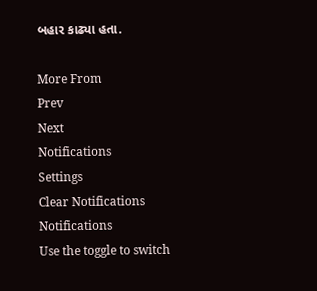બહાર કાઢ્યા હતા.

More From
Prev
Next
Notifications
Settings
Clear Notifications
Notifications
Use the toggle to switch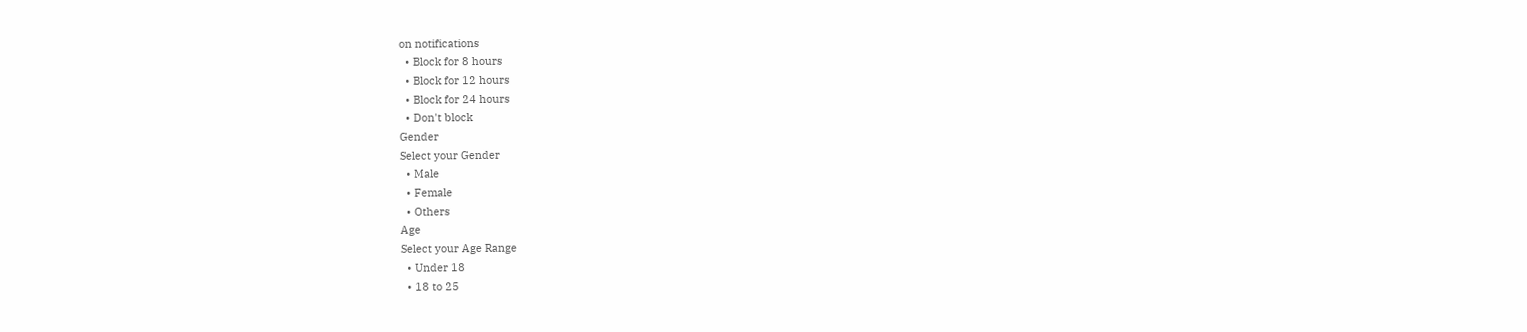on notifications
  • Block for 8 hours
  • Block for 12 hours
  • Block for 24 hours
  • Don't block
Gender
Select your Gender
  • Male
  • Female
  • Others
Age
Select your Age Range
  • Under 18
  • 18 to 25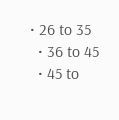• 26 to 35
  • 36 to 45
  • 45 to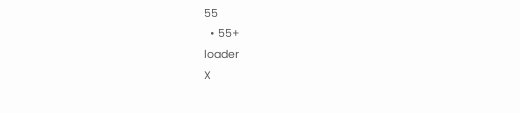55
  • 55+
loader
X